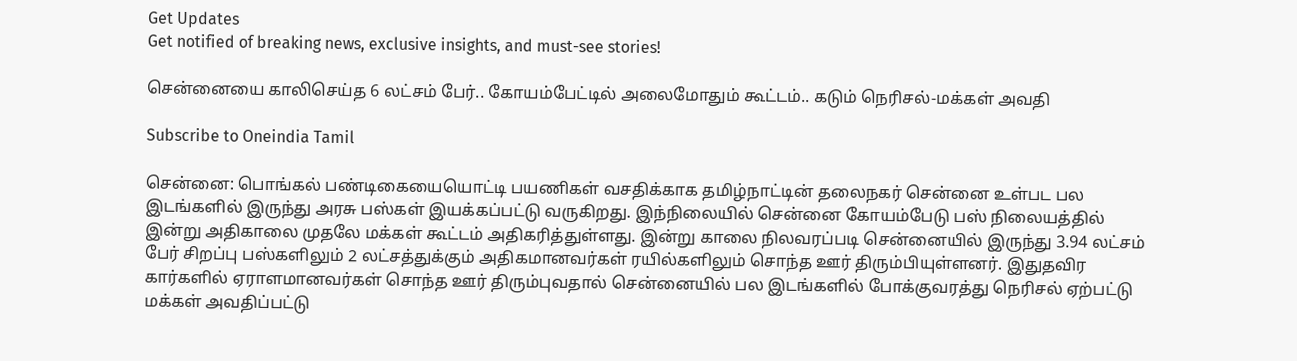Get Updates
Get notified of breaking news, exclusive insights, and must-see stories!

சென்னையை காலிசெய்த 6 லட்சம் பேர்.. கோயம்பேட்டில் அலைமோதும் கூட்டம்.. கடும் நெரிசல்-மக்கள் அவதி

Subscribe to Oneindia Tamil

சென்னை: பொங்கல் பண்டிகையையொட்டி பயணிகள் வசதிக்காக தமிழ்நாட்டின் தலைநகர் சென்னை உள்பட பல இடங்களில் இருந்து அரசு பஸ்கள் இயக்கப்பட்டு வருகிறது. இந்நிலையில் சென்னை கோயம்பேடு பஸ் நிலையத்தில் இன்று அதிகாலை முதலே மக்கள் கூட்டம் அதிகரித்துள்ளது. இன்று காலை நிலவரப்படி சென்னையில் இருந்து 3.94 லட்சம் பேர் சிறப்பு பஸ்களிலும் 2 லட்சத்துக்கும் அதிகமானவர்கள் ரயில்களிலும் சொந்த ஊர் திரும்பியுள்ளனர். இதுதவிர கார்களில் ஏராளமானவர்கள் சொந்த ஊர் திரும்புவதால் சென்னையில் பல இடங்களில் போக்குவரத்து நெரிசல் ஏற்பட்டு மக்கள் அவதிப்பட்டு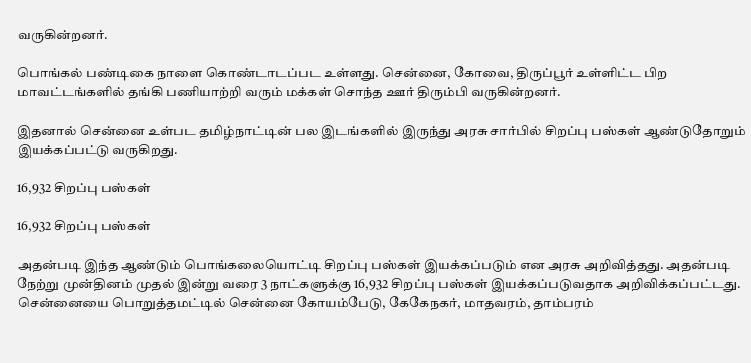வருகின்றனர்.

பொங்கல் பண்டிகை நாளை கொண்டாடப்பட உள்ளது. சென்னை, கோவை, திருப்பூர் உள்ளிட்ட பிற மாவட்டங்களில் தங்கி பணியாற்றி வரும் மக்கள் சொந்த ஊர் திரும்பி வருகின்றனர்.

இதனால் சென்னை உள்பட தமிழ்நாட்டின் பல இடங்களில் இருந்து அரசு சார்பில் சிறப்பு பஸ்கள் ஆண்டுதோறும் இயக்கப்பட்டு வருகிறது.

16,932 சிறப்பு பஸ்கள்

16,932 சிறப்பு பஸ்கள்

அதன்படி இந்த ஆண்டும் பொங்கலையொட்டி சிறப்பு பஸ்கள் இயக்கப்படும் என அரசு அறிவித்தது. அதன்படி நேற்று முன்தினம் முதல் இன்று வரை 3 நாட்களுக்கு 16,932 சிறப்பு பஸ்கள் இயக்கப்படுவதாக அறிவிக்கப்பட்டது. சென்னையை பொறுத்தமட்டில் சென்னை கோயம்பேடு, கேகேநகர், மாதவரம், தாம்பரம்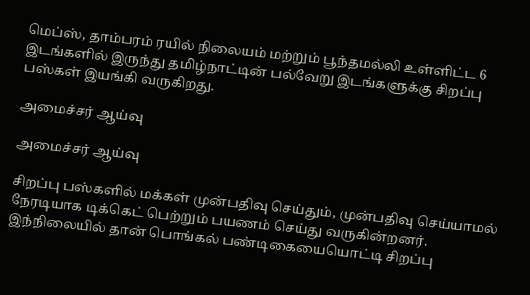மெப்ஸ், தாம்பரம் ரயில் நிலையம் மற்றும் பூந்தமல்லி உள்ளிட்ட 6 இடங்களில் இருந்து தமிழ்நாட்டின் பல்வேறு இடங்களுக்கு சிறப்பு பஸ்கள் இயங்கி வருகிறது.

அமைச்சர் ஆய்வு

அமைச்சர் ஆய்வு

சிறப்பு பஸ்களில் மக்கள் முன்பதிவு செய்தும், முன்பதிவு செய்யாமல் நேரடியாக டிக்கெட் பெற்றும் பயணம் செய்து வருகின்றனர். இந்நிலையில் தான் பொங்கல் பண்டிகையையொட்டி சிறப்பு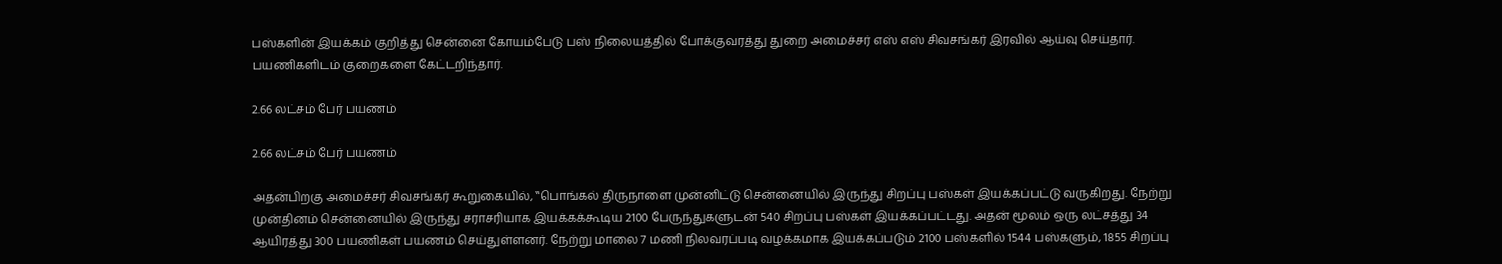பஸ்களின் இயக்கம் குறித்து சென்னை கோயம்பேடு பஸ் நிலையத்தில் போக்குவரத்து துறை அமைச்சர் எஸ் எஸ் சிவசங்கர் இரவில் ஆய்வு செய்தார். பயணிகளிடம் குறைகளை கேட்டறிந்தார்.

2.66 லட்சம் பேர் பயணம்

2.66 லட்சம் பேர் பயணம்

அதன்பிறகு அமைச்சர் சிவசங்கர் கூறுகையில், ‛‛பொங்கல் திருநாளை முன்னிட்டு சென்னையில் இருந்து சிறப்பு பஸ்கள் இயக்கப்பட்டு வருகிறது. நேற்று முன்தினம் சென்னையில் இருந்து சராசரியாக இயக்கக்கூடிய 2100 பேருந்துகளுடன் 540 சிறப்பு பஸ்கள் இயக்கப்பட்டது. அதன் மூலம் ஒரு லட்சத்து 34 ஆயிரத்து 300 பயணிகள் பயணம் செய்துள்ளனர். நேற்று மாலை 7 மணி நிலவரப்படி வழக்கமாக இயக்கப்படும் 2100 பஸ்களில் 1544 பஸ்களும், 1855 சிறப்பு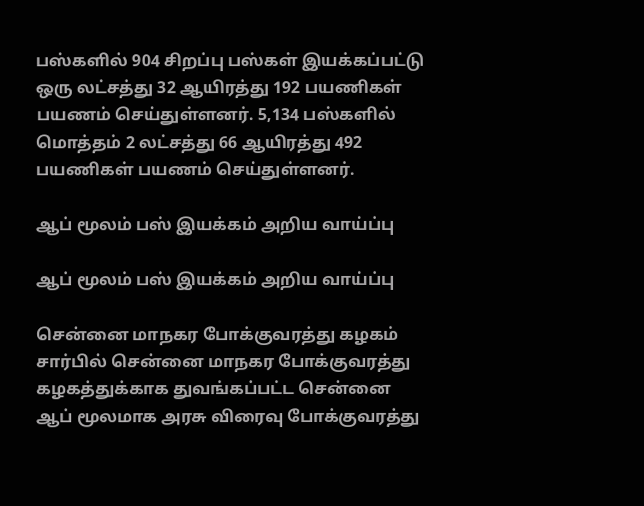பஸ்களில் 904 சிறப்பு பஸ்கள் இயக்கப்பட்டு ஒரு லட்சத்து 32 ஆயிரத்து 192 பயணிகள் பயணம் செய்துள்ளனர். 5,134 பஸ்களில் மொத்தம் 2 லட்சத்து 66 ஆயிரத்து 492 பயணிகள் பயணம் செய்துள்ளனர்.

ஆப் மூலம் பஸ் இயக்கம் அறிய வாய்ப்பு

ஆப் மூலம் பஸ் இயக்கம் அறிய வாய்ப்பு

சென்னை மாநகர போக்குவரத்து கழகம் சார்பில் சென்னை மாநகர போக்குவரத்து கழகத்துக்காக துவங்கப்பட்ட சென்னை ஆப் மூலமாக அரசு விரைவு போக்குவரத்து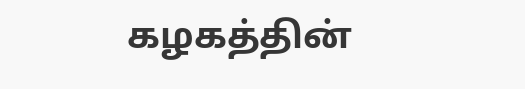கழகத்தின்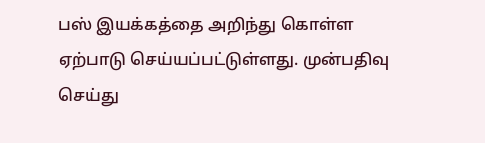பஸ் இயக்கத்தை அறிந்து கொள்ள ஏற்பாடு செய்யப்பட்டுள்ளது. முன்பதிவு செய்து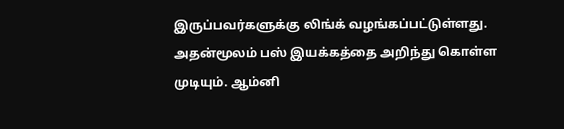இருப்பவர்களுக்கு லிங்க் வழங்கப்பட்டுள்ளது. அதன்மூலம் பஸ் இயக்கத்தை அறிந்து கொள்ள முடியும். ஆம்னி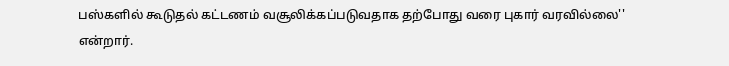பஸ்களில் கூடுதல் கட்டணம் வசூலிக்கப்படுவதாக தற்போது வரை புகார் வரவில்லை'' என்றார்.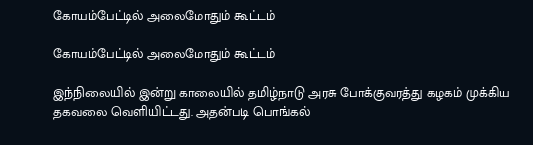கோயம்பேட்டில் அலைமோதும் கூட்டம்

கோயம்பேட்டில் அலைமோதும் கூட்டம்

இந்நிலையில் இன்று காலையில் தமிழ்நாடு அரசு போக்குவரத்து கழகம் முக்கிய தகவலை வெளியிட்டது. அதன்படி பொங்கல்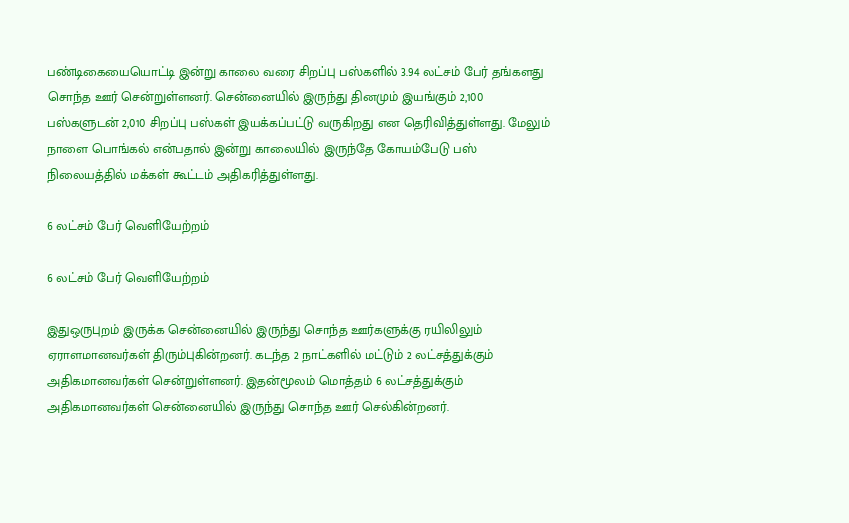பண்டிகையையொட்டி இன்று காலை வரை சிறப்பு பஸ்களில் 3.94 லட்சம் பேர் தங்களது சொந்த ஊர் சென்றுள்ளனர். சென்னையில் இருந்து தினமும் இயங்கும் 2,100 பஸ்களுடன் 2,010 சிறப்பு பஸ்கள் இயக்கப்பட்டு வருகிறது என தெரிவித்துள்ளது. மேலும் நாளை பொங்கல் என்பதால் இன்று காலையில் இருந்தே கோயம்பேடு பஸ் நிலையத்தில் மக்கள் கூட்டம் அதிகரித்துள்ளது.

6 லட்சம் பேர் வெளியேற்றம்

6 லட்சம் பேர் வெளியேற்றம்

இதுஒருபுறம் இருக்க சென்னையில் இருந்து சொந்த ஊர்களுக்கு ரயிலிலும் ஏராளமானவர்கள் திரும்புகின்றனர். கடந்த 2 நாட்களில் மட்டும் 2 லட்சத்துக்கும் அதிகமானவர்கள் சென்றுள்ளனர். இதன்மூலம் மொத்தம் 6 லட்சத்துக்கும் அதிகமானவர்கள் சென்னையில் இருந்து சொந்த ஊர் செல்கின்றனர்.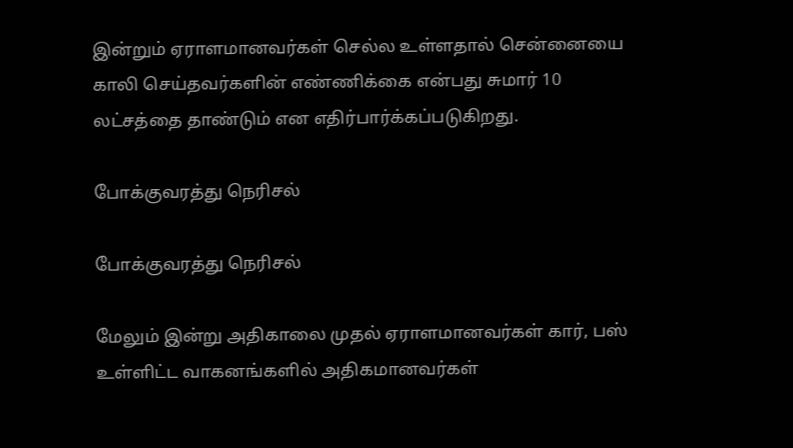இன்றும் ஏராளமானவர்கள் செல்ல உள்ளதால் சென்னையை காலி செய்தவர்களின் எண்ணிக்கை என்பது சுமார் 10 லட்சத்தை தாண்டும் என எதிர்பார்க்கப்படுகிறது.

போக்குவரத்து நெரிசல்

போக்குவரத்து நெரிசல்

மேலும் இன்று அதிகாலை முதல் ஏராளமானவர்கள் கார், பஸ் உள்ளிட்ட வாகனங்களில் அதிகமானவர்கள்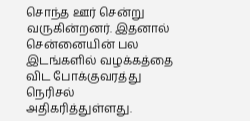சொந்த ஊர் சென்று வருகின்றனர். இதனால் சென்னையின் பல இடங்களில் வழக்கத்தை விட போக்குவரத்து நெரிசல் அதிகரித்துள்ளது.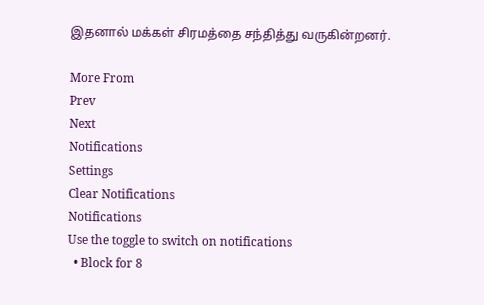இதனால் மக்கள் சிரமத்தை சந்தித்து வருகின்றனர்.

More From
Prev
Next
Notifications
Settings
Clear Notifications
Notifications
Use the toggle to switch on notifications
  • Block for 8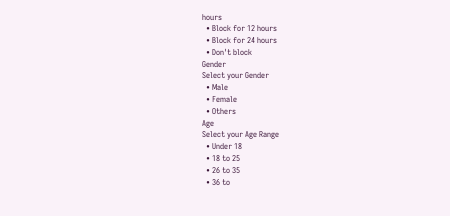hours
  • Block for 12 hours
  • Block for 24 hours
  • Don't block
Gender
Select your Gender
  • Male
  • Female
  • Others
Age
Select your Age Range
  • Under 18
  • 18 to 25
  • 26 to 35
  • 36 to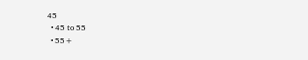45
  • 45 to 55
  • 55+